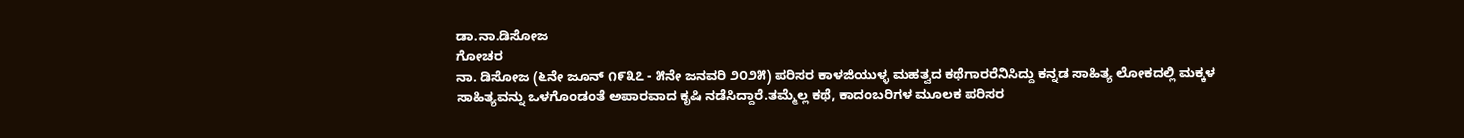ಡಾ.ನಾ.ಡಿಸೋಜ
ಗೋಚರ
ನಾ. ಡಿಸೋಜ (೬ನೇ ಜೂನ್ ೧೯೩೭ - ೫ನೇ ಜನವರಿ ೨೦೨೫) ಪರಿಸರ ಕಾಳಜಿಯುಳ್ಳ ಮಹತ್ವದ ಕಥೆಗಾರರೆನಿಸಿದ್ದು ಕನ್ನಡ ಸಾಹಿತ್ಯ ಲೋಕದಲ್ಲಿ ಮಕ್ಕಳ ಸಾಹಿತ್ಯವನ್ನು ಒಳಗೊಂಡಂತೆ ಅಪಾರವಾದ ಕೃಷಿ ನಡೆಸಿದ್ದಾರೆ.ತಮ್ಮೆಲ್ಲ ಕಥೆ, ಕಾದಂಬರಿಗಳ ಮೂಲಕ ಪರಿಸರ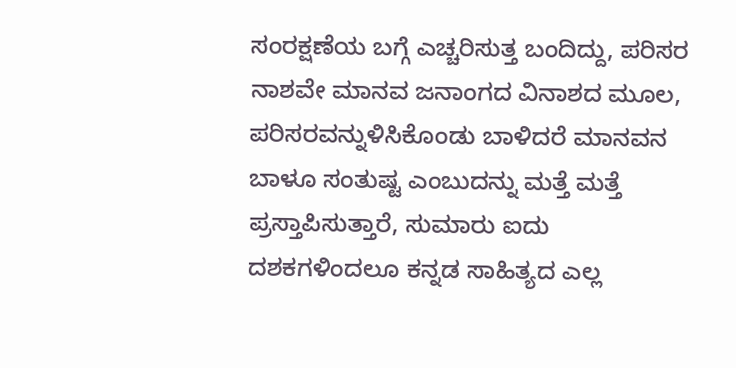ಸಂರಕ್ಷಣೆಯ ಬಗ್ಗೆ ಎಚ್ಚರಿಸುತ್ತ ಬಂದಿದ್ದು, ಪರಿಸರ ನಾಶವೇ ಮಾನವ ಜನಾಂಗದ ವಿನಾಶದ ಮೂಲ, ಪರಿಸರವನ್ನುಳಿಸಿಕೊಂಡು ಬಾಳಿದರೆ ಮಾನವನ ಬಾಳೂ ಸಂತುಷ್ಟ ಎಂಬುದನ್ನು ಮತ್ತೆ ಮತ್ತೆ ಪ್ರಸ್ತಾಪಿಸುತ್ತಾರೆ, ಸುಮಾರು ಐದು ದಶಕಗಳಿಂದಲೂ ಕನ್ನಡ ಸಾಹಿತ್ಯದ ಎಲ್ಲ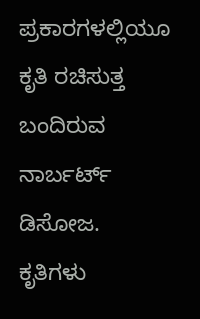ಪ್ರಕಾರಗಳಲ್ಲಿಯೂ ಕೃತಿ ರಚಿಸುತ್ತ ಬಂದಿರುವ ನಾರ್ಬರ್ಟ್ ಡಿಸೋಜ.
ಕೃತಿಗಳು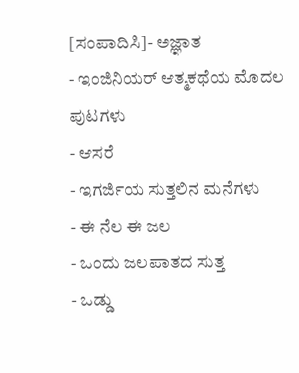[ಸಂಪಾದಿಸಿ]- ಅಜ್ಞಾತ
- ಇಂಜಿನಿಯರ್ ಆತ್ಮಕಥೆಯ ಮೊದಲ ಪುಟಗಳು
- ಆಸರೆ
- ಇಗರ್ಜಿಯ ಸುತ್ತಲಿನ ಮನೆಗಳು
- ಈ ನೆಲ ಈ ಜಲ
- ಒಂದು ಜಲಪಾತದ ಸುತ್ತ
- ಒಡ್ಡು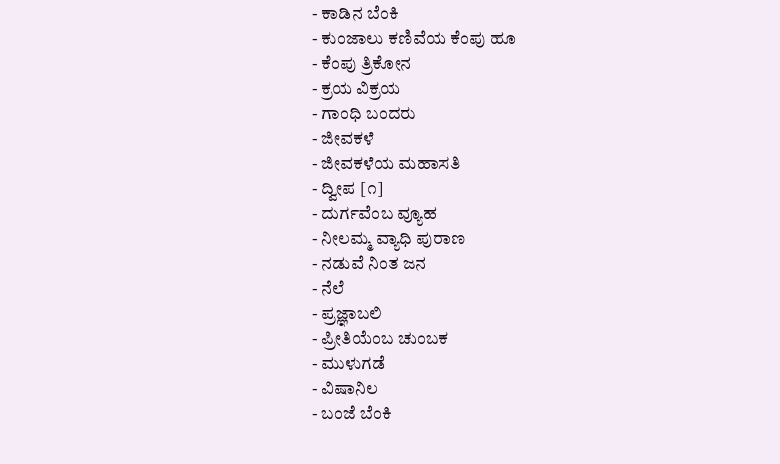- ಕಾಡಿನ ಬೆಂಕಿ
- ಕುಂಜಾಲು ಕಣಿವೆಯ ಕೆಂಪು ಹೂ
- ಕೆಂಪು ತ್ರಿಕೋನ
- ಕ್ರಯ ವಿಕ್ರಯ
- ಗಾಂಧಿ ಬಂದರು
- ಜೀವಕಳೆ
- ಜೀವಕಳೆಯ ಮಹಾಸತಿ
- ದ್ವೀಪ [೧]
- ದುರ್ಗವೆಂಬ ವ್ಯೂಹ
- ನೀಲಮ್ಮ ವ್ಯಾಧಿ ಪುರಾಣ
- ನಡುವೆ ನಿಂತ ಜನ
- ನೆಲೆ
- ಪ್ರಜ್ಞಾಬಲಿ
- ಪ್ರೀತಿಯೆಂಬ ಚುಂಬಕ
- ಮುಳುಗಡೆ
- ವಿಷಾನಿಲ
- ಬಂಜೆ ಬೆಂಕಿ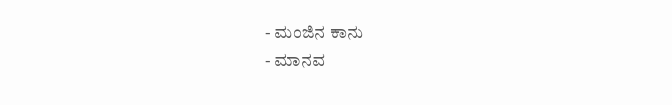- ಮಂಜಿನ ಕಾನು
- ಮಾನವ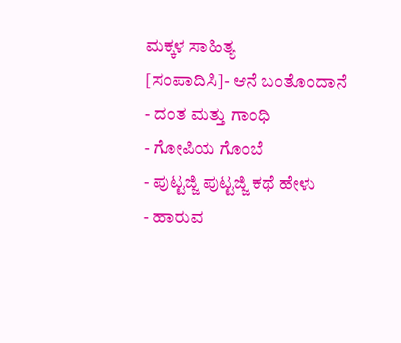ಮಕ್ಕಳ ಸಾಹಿತ್ಯ
[ಸಂಪಾದಿಸಿ]- ಆನೆ ಬಂತೊಂದಾನೆ
- ದಂತ ಮತ್ತು ಗಾಂಧಿ
- ಗೋಪಿಯ ಗೊಂಬೆ
- ಪುಟ್ಟಜ್ಜಿ ಪುಟ್ಟಜ್ಜಿ ಕಥೆ ಹೇಳು
- ಹಾರುವ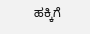ಹಕ್ಕಿಗೆ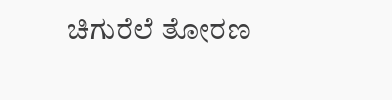ಚಿಗುರೆಲೆ ತೋರಣ